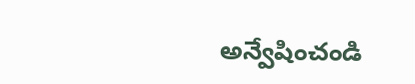అన్వేషించండి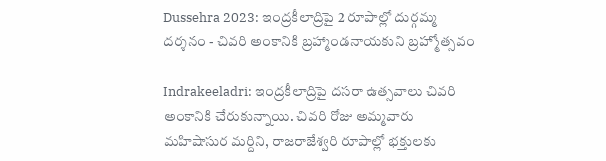Dussehra 2023: ఇంద్రకీలాద్రిపై 2 రూపాల్లో దుర్గమ్మ దర్శనం - చివరి అంకానికి బ్రహ్మాండనాయకుని బ్రహ్మోత్సవం

Indrakeeladri: ఇంద్రకీలాద్రిపై దసరా ఉత్సవాలు చివరి అంకానికి చేరుకున్నాయి. చివరి రోజు అమ్మవారు మహిషాసుర మర్దిని, రాజరాజేశ్వరి రూపాల్లో భక్తులకు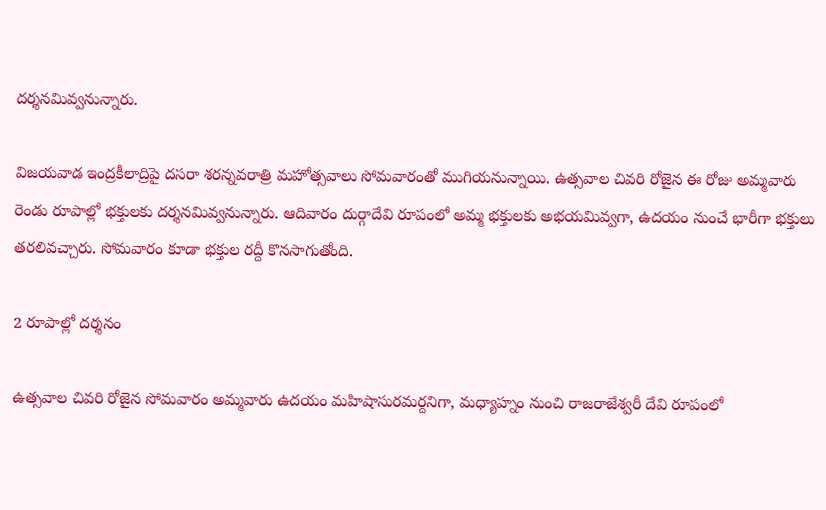దర్శనమివ్వనున్నారు.

విజయవాడ ఇంద్రకీలాద్రిపై దసరా శరన్నవరాత్రి మహోత్సవాలు సోమవారంతో ముగియనున్నాయి. ఉత్సవాల చివరి రోజైన ఈ రోజు అమ్మవారు రెండు రూపాల్లో భక్తులకు దర్శనమివ్వనున్నారు. ఆదివారం దుర్గాదేవి రూపంలో అమ్మ భక్తులకు అభయమివ్వగా, ఉదయం నుంచే భారీగా భక్తులు తరలివచ్చారు. సోమవారం కూడా భక్తుల రద్దీ కొనసాగుతోంది.

2 రూపాల్లో దర్శనం

ఉత్సవాల చివరి రోజైన సోమవారం అమ్మవారు ఉదయం మహిషాసురమర్దనిగా, మధ్యాహ్నం నుంచి రాజరాజేశ్వరీ దేవి రూపంలో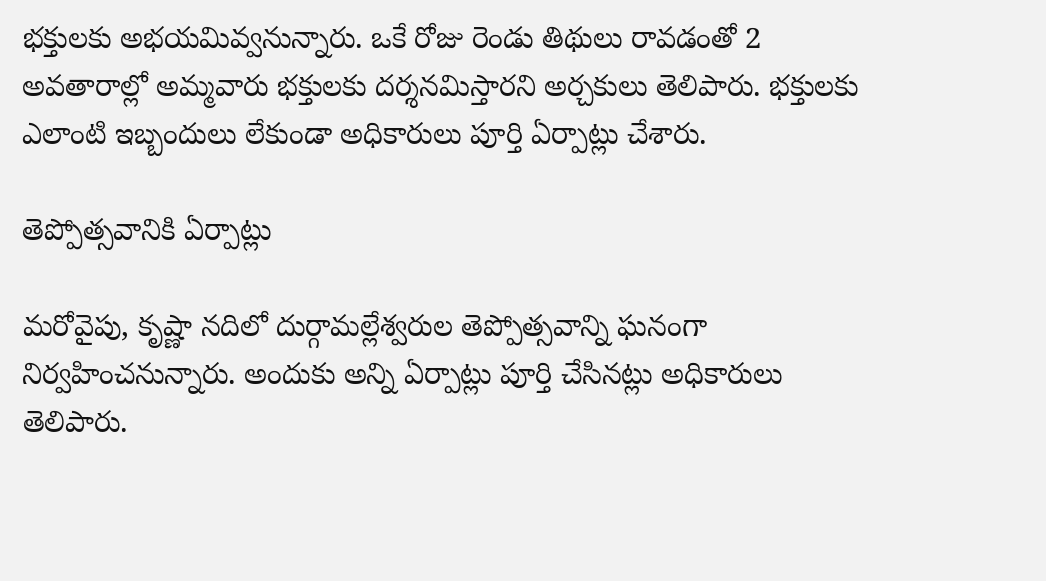భక్తులకు అభయమివ్వనున్నారు. ఒకే రోజు రెండు తిథులు రావడంతో 2 అవతారాల్లో అమ్మవారు భక్తులకు దర్శనమిస్తారని అర్చకులు తెలిపారు. భక్తులకు ఎలాంటి ఇబ్బందులు లేకుండా అధికారులు పూర్తి ఏర్పాట్లు చేశారు.

తెప్పోత్సవానికి ఏర్పాట్లు

మరోవైపు, కృష్ణా నదిలో దుర్గామల్లేశ్వరుల తెప్పోత్సవాన్ని ఘనంగా నిర్వహించనున్నారు. అందుకు అన్ని ఏర్పాట్లు పూర్తి చేసినట్లు అధికారులు తెలిపారు.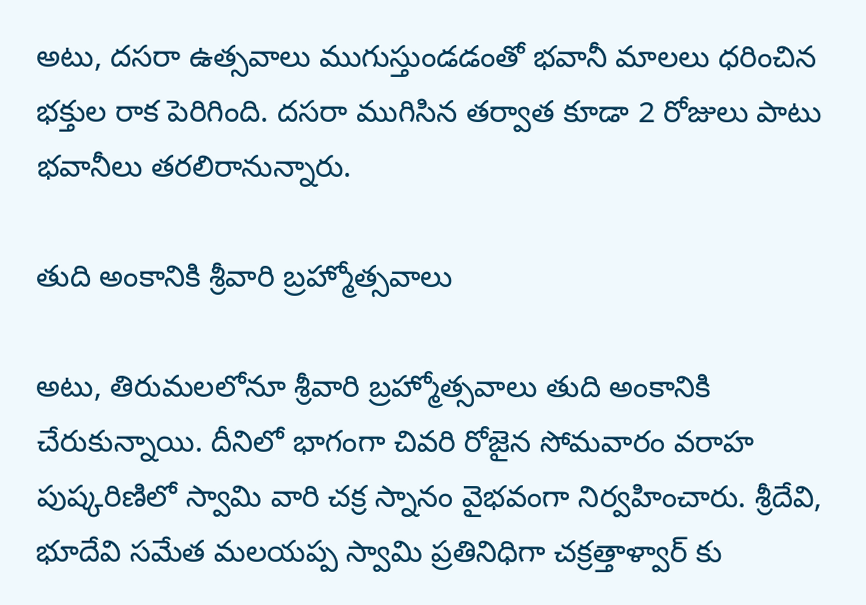అటు, దసరా ఉత్సవాలు ముగుస్తుండడంతో భవానీ మాలలు ధరించిన భక్తుల రాక పెరిగింది. దసరా ముగిసిన తర్వాత కూడా 2 రోజులు పాటు భవానీలు తరలిరానున్నారు.

తుది అంకానికి శ్రీవారి బ్రహ్మోత్సవాలు

అటు, తిరుమలలోనూ శ్రీవారి బ్రహ్మోత్సవాలు తుది అంకానికి చేరుకున్నాయి. దీనిలో భాగంగా చివరి రోజైన సోమవారం వరాహ పుష్కరిణిలో స్వామి వారి చక్ర స్నానం వైభవంగా నిర్వహించారు. శ్రీదేవి, భూదేవి సమేత మలయప్ప స్వామి ప్రతినిధిగా చక్రత్తాళ్వార్ కు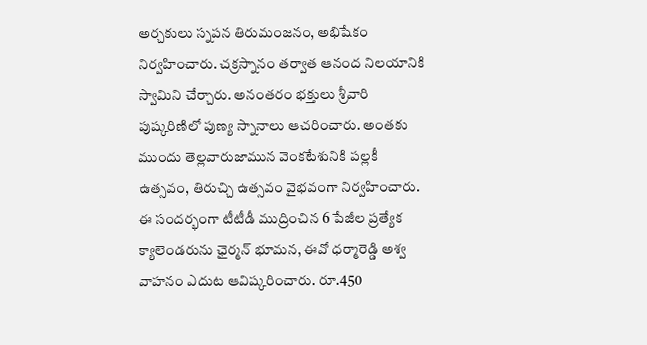అర్చకులు స్నపన తిరుమంజనం, అభిషేకం నిర్వహించారు. చక్రస్నానం తర్వాత ఆనంద నిలయానికి స్వామిని చేర్చారు. అనంతరం భక్తులు శ్రీవారి పుష్కరిణిలో పుణ్య స్నానాలు ఆచరించారు. అంతకు ముందు తెల్లవారుజామున వెంకటేశునికి పల్లకీ ఉత్సవం, తిరుచ్చి ఉత్సవం వైభవంగా నిర్వహించారు. ఈ సందర్భంగా టీటీడీ ముద్రించిన 6 పేజీల ప్రత్యేక క్యాలెండరును ఛైర్మన్ భూమన, ఈవో ధర్మారెడ్డి అశ్వ వాహనం ఎదుట ఆవిష్కరించారు. రూ.450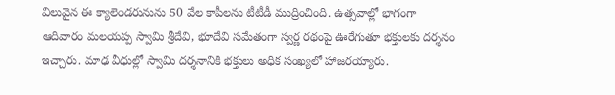విలువైన ఈ క్యాలెండరునును 50 వేల కాపీలను టీటీడీ ముద్రించింది. ఉత్సవాల్లో భాగంగా ఆదివారం మలయప్ప స్వామి శ్రీదేవి, భూదేవి సమేతంగా స్వర్ణ రథంపై ఊరేగుతూ భక్తులకు దర్శనం ఇచ్చారు. మాఢ వీధుల్లో స్వామి దర్శనానికి భక్తులు అధిక సంఖ్యలో హాజరయ్యారు.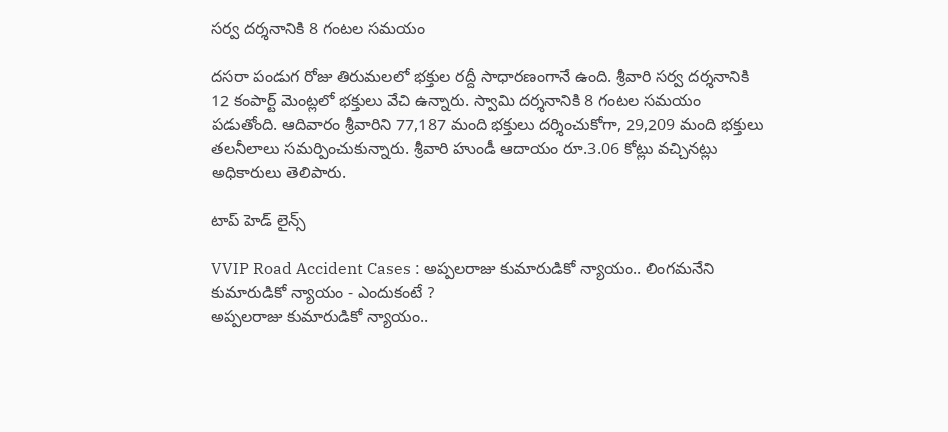సర్వ దర్శనానికి 8 గంటల సమయం

దసరా పండుగ రోజు తిరుమలలో భక్తుల రద్దీ సాధారణంగానే ఉంది. శ్రీవారి సర్వ దర్శనానికి 12 కంపార్ట్ మెంట్లలో భక్తులు వేచి ఉన్నారు. స్వామి దర్శనానికి 8 గంటల సమయం పడుతోంది. ఆదివారం శ్రీవారిని 77,187 మంది భక్తులు దర్శించుకోగా, 29,209 మంది భక్తులు తలనీలాలు సమర్పించుకున్నారు. శ్రీవారి హుండీ ఆదాయం రూ.3.06 కోట్లు వచ్చినట్లు అధికారులు తెలిపారు.

టాప్ హెడ్ లైన్స్

VVIP Road Accident Cases : అప్పలరాజు కుమారుడికో న్యాయం.. లింగమనేని కుమారుడికో న్యాయం - ఎందుకంటే ?
అప్పలరాజు కుమారుడికో న్యాయం..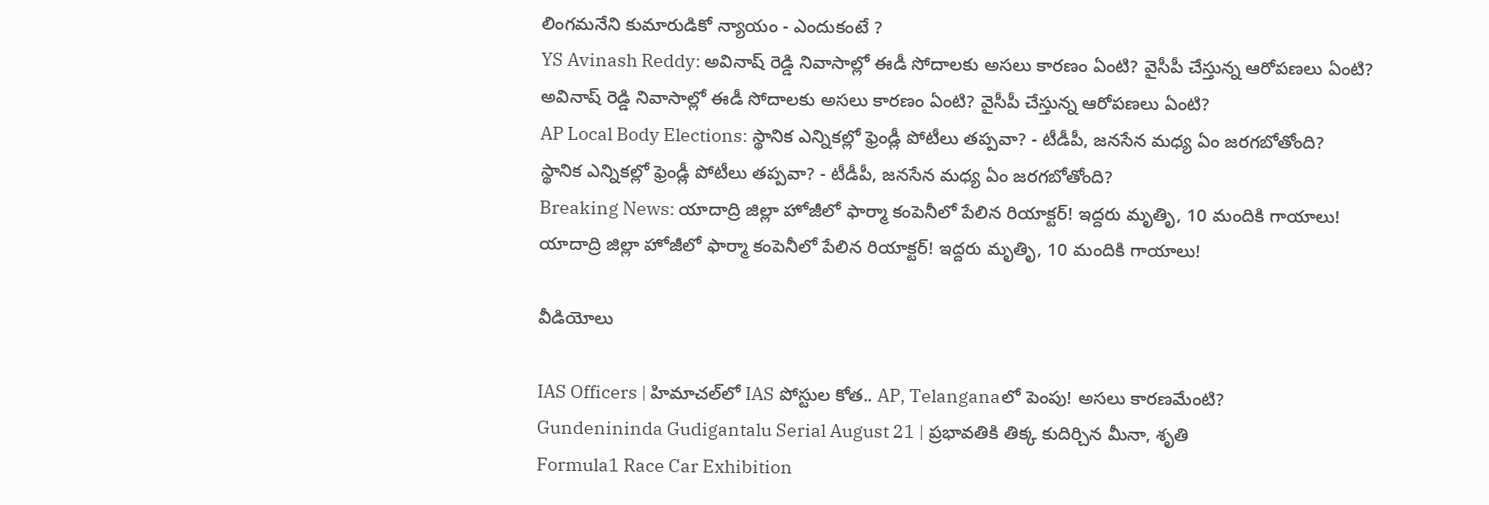లింగమనేని కుమారుడికో న్యాయం - ఎందుకంటే ?
YS Avinash Reddy: అవినాష్ రెడ్డి నివాసాల్లో ఈడీ సోదాలకు అసలు కారణం ఏంటి? వైసీపీ చేస్తున్న ఆరోపణలు ఏంటి?
అవినాష్ రెడ్డి నివాసాల్లో ఈడీ సోదాలకు అసలు కారణం ఏంటి? వైసీపీ చేస్తున్న ఆరోపణలు ఏంటి?
AP Local Body Elections: స్థానిక ఎన్నికల్లో ఫ్రెండ్లీ పోటీలు తప్పవా? - టీడీపీ, జనసేన మధ్య ఏం జరగబోతోంది?
స్థానిక ఎన్నికల్లో ఫ్రెండ్లీ పోటీలు తప్పవా? - టీడీపీ, జనసేన మధ్య ఏం జరగబోతోంది?
Breaking News: యాదాద్రి జిల్లా హోజీలో ఫార్మా కంపెనీలో పేలిన రియాక్టర్! ఇద్దరు మృతిృ, 10 మందికి గాయాలు!
యాదాద్రి జిల్లా హోజీలో ఫార్మా కంపెనీలో పేలిన రియాక్టర్! ఇద్దరు మృతిృ, 10 మందికి గాయాలు!

వీడియోలు

IAS Officers | హిమాచల్‌లో IAS పోస్టుల కోత.. AP, Telanganaలో పెంపు! అసలు కారణమేంటి?
Gundenininda Gudigantalu Serial August 21 | ప్రభావతికి తిక్క కుదిర్చిన మీనా, శృతి
Formula1 Race Car Exhibition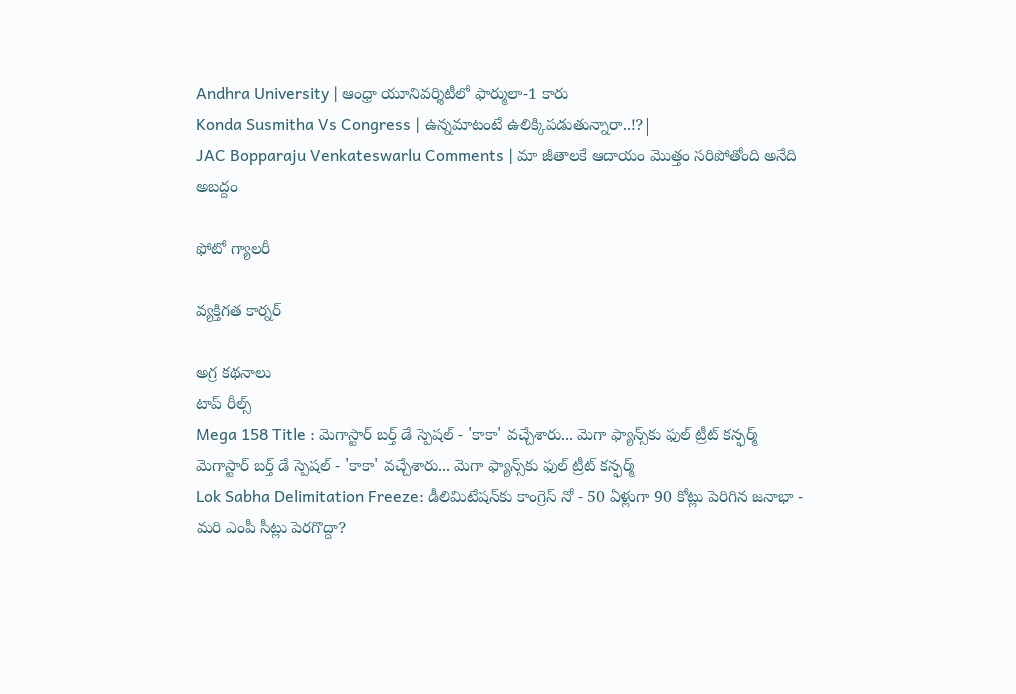Andhra University | ఆంధ్రా యూనివర్శిటీలో ఫార్ములా-1 కారు
Konda Susmitha Vs Congress | ఉన్నమాటంటే ఉలిక్కిపడుతున్నారా..!?|
JAC Bopparaju Venkateswarlu Comments | మా జీతాలకే ఆదాయం మొత్తం సరిపోతోంది అనేది అబద్దం

ఫోటో గ్యాలరీ

వ్యక్తిగత కార్నర్

అగ్ర కథనాలు
టాప్ రీల్స్
Mega 158 Title : మెగాస్టార్ బర్త్ డే స్పెషల్ - 'కాకా' వచ్చేశారు... మెగా ఫ్యాన్స్‌కు ఫుల్ ట్రీట్ కన్ఫర్మ్
మెగాస్టార్ బర్త్ డే స్పెషల్ - 'కాకా' వచ్చేశారు... మెగా ఫ్యాన్స్‌కు ఫుల్ ట్రీట్ కన్ఫర్మ్
Lok Sabha Delimitation Freeze: డీలిమిటేషన్‌కు కాంగ్రెస్ నో - 50 ఏళ్లుగా 90 కోట్లు పెరిగిన జనాభా - మరి ఎంపీ సీట్లు పెరగొద్దా?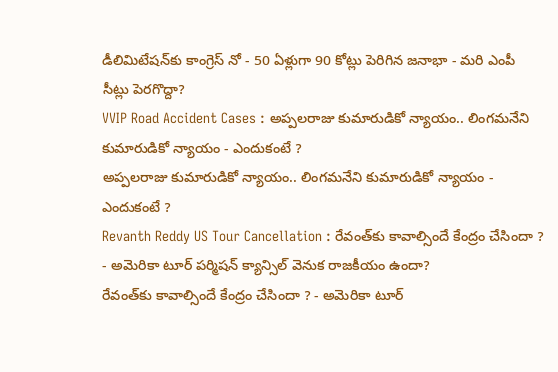డీలిమిటేషన్‌కు కాంగ్రెస్ నో - 50 ఏళ్లుగా 90 కోట్లు పెరిగిన జనాభా - మరి ఎంపీ సీట్లు పెరగొద్దా?
VVIP Road Accident Cases : అప్పలరాజు కుమారుడికో న్యాయం.. లింగమనేని కుమారుడికో న్యాయం - ఎందుకంటే ?
అప్పలరాజు కుమారుడికో న్యాయం.. లింగమనేని కుమారుడికో న్యాయం - ఎందుకంటే ?
Revanth Reddy US Tour Cancellation : రేవంత్‌కు కావాల్సిందే కేంద్రం చేసిందా ? - అమెరికా టూర్ పర్మిషన్ క్యాన్సిల్ వెనుక రాజకీయం ఉందా?
రేవంత్‌కు కావాల్సిందే కేంద్రం చేసిందా ? - అమెరికా టూర్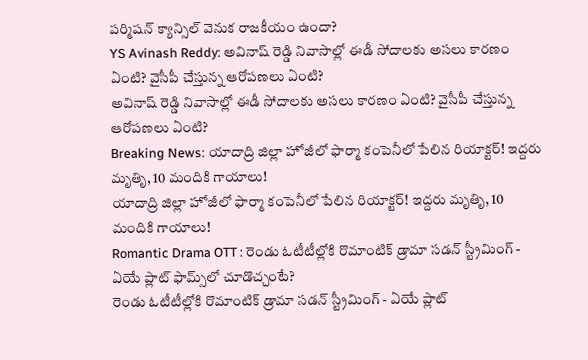పర్మిషన్ క్యాన్సిల్ వెనుక రాజకీయం ఉందా?
YS Avinash Reddy: అవినాష్ రెడ్డి నివాసాల్లో ఈడీ సోదాలకు అసలు కారణం ఏంటి? వైసీపీ చేస్తున్న ఆరోపణలు ఏంటి?
అవినాష్ రెడ్డి నివాసాల్లో ఈడీ సోదాలకు అసలు కారణం ఏంటి? వైసీపీ చేస్తున్న ఆరోపణలు ఏంటి?
Breaking News: యాదాద్రి జిల్లా హోజీలో ఫార్మా కంపెనీలో పేలిన రియాక్టర్! ఇద్దరు మృతిృ, 10 మందికి గాయాలు!
యాదాద్రి జిల్లా హోజీలో ఫార్మా కంపెనీలో పేలిన రియాక్టర్! ఇద్దరు మృతిృ, 10 మందికి గాయాలు!
Romantic Drama OTT : రెండు ఓటీటీల్లోకి రొమాంటిక్ డ్రామా సడన్ స్ట్రీమింగ్ - ఏయే ప్లాట్ ఫామ్స్‌లో చూడొచ్చంటే?
రెండు ఓటీటీల్లోకి రొమాంటిక్ డ్రామా సడన్ స్ట్రీమింగ్ - ఏయే ప్లాట్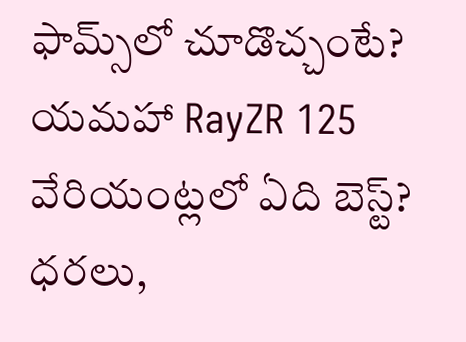ఫామ్స్‌లో చూడొచ్చంటే?
యమహా RayZR 125 వేరియంట్లలో ఏది బెస్ట్‌? ధరలు,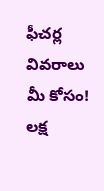ఫీచర్ల వివరాలు మీ కోసం!
లక్ష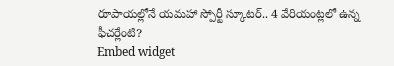రూపాయల్లోనే యమహా స్పోర్టీ స్కూటర్‌.. 4 వేరియంట్లలో ఉన్న ఫీచర్లేంటి?
Embed widget